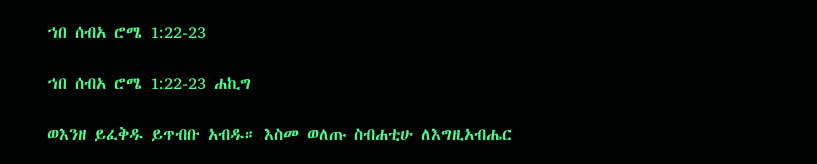ኀበ ሰብአ ሮሜ 1:22-23

ኀበ ሰብአ ሮሜ 1:22-23 ሐኪግ

ወእንዘ ይፈቅዱ ይጥብቡ አብዱ። እስመ ወለጡ ስብሐቲሁ ለእግዚአብሔር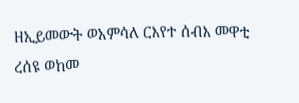ዘኢይመውት ወአምሳለ ርእየተ ሰብእ መዋቲ ረሰዩ ወከመ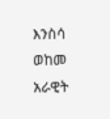እንስሳ ወከመ አራዊት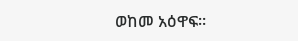ወከመ አዕዋፍ።